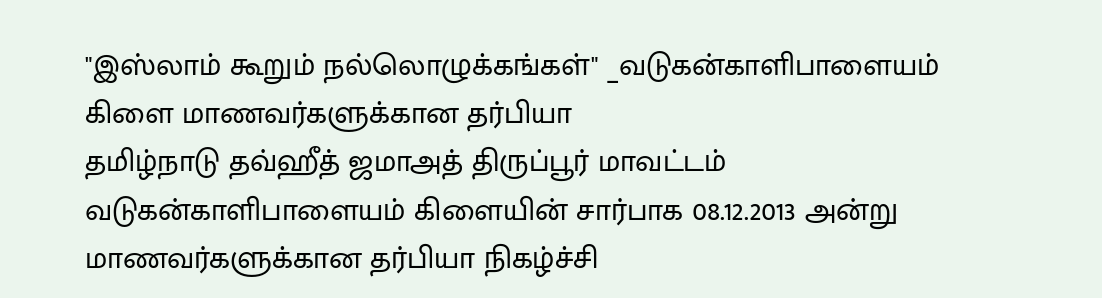"இஸ்லாம் கூறும் நல்லொழுக்கங்கள்" _வடுகன்காளிபாளையம் கிளை மாணவர்களுக்கான தர்பியா
தமிழ்நாடு தவ்ஹீத் ஜமாஅத் திருப்பூர் மாவட்டம் வடுகன்காளிபாளையம் கிளையின் சார்பாக 08.12.2013 அன்று மாணவர்களுக்கான தர்பியா நிகழ்ச்சி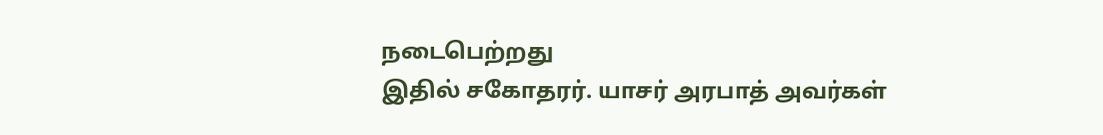நடைபெற்றது
இதில் சகோதரர். யாசர் அரபாத் அவர்கள்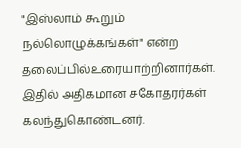"இஸ்லாம் கூறும் நல்லொழுக்கங்கள்" என்ற தலைப்பில்உரையாற்றினார்கள்.
இதில் அதிகமான சகோதரர்கள் கலந்துகொண்டனர்.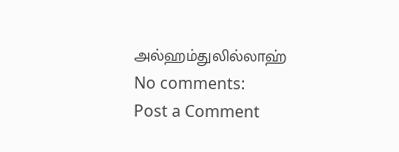அல்ஹம்துலில்லாஹ்
No comments:
Post a Comment